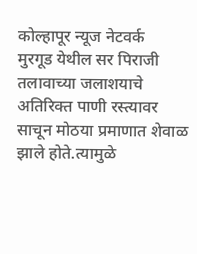कोल्हापूर न्यूज नेटवर्क
मुरगूड येथील सर पिराजी तलावाच्या जलाशयाचे अतिरिक्त पाणी रस्त्यावर साचून मोठया प्रमाणात शेवाळ झाले होते.त्यामुळे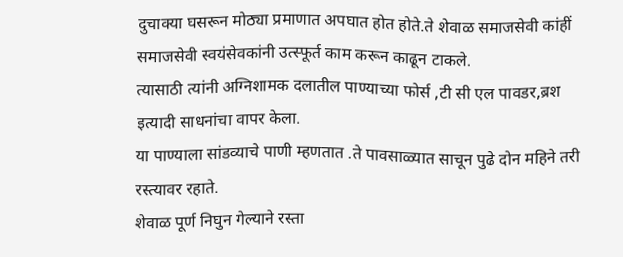दुचाक्या घसरून मोठ्या प्रमाणात अपघात होत होते.ते शेवाळ समाजसेवी कांहीं समाजसेवी स्वयंसेवकांनी उत्स्फूर्त काम करून काढून टाकले.
त्यासाठी त्यांनी अग्निशामक दलातील पाण्याच्या फोर्स ,टी सी एल पावडर,ब्रश इत्यादी साधनांचा वापर केला.
या पाण्याला सांडव्याचे पाणी म्हणतात .ते पावसाळ्यात साचून पुढे दोन महिने तरी रस्त्यावर रहाते.
शेवाळ पूर्ण निघुन गेल्याने रस्ता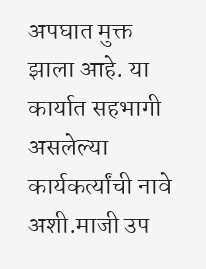अपघात मुक्त झाला आहे. या कार्यात सहभागी असलेल्या कार्यकर्त्यांची नावे अशी.माजी उप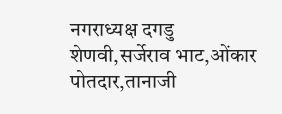नगराध्यक्ष दगडु शेणवी,सर्जेराव भाट,ओंकार पोतदार,तानाजी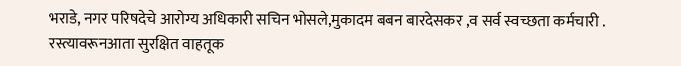भराडे, नगर परिषदेचे आरोग्य अधिकारी सचिन भोसले,मुकादम बबन बारदेसकर ,व सर्व स्वच्छता कर्मचारी .
रस्त्यावरूनआता सुरक्षित वाहतूक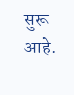सुरू आहे.